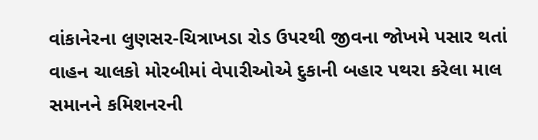વાંકાનેરના લુણસર-ચિત્રાખડા રોડ ઉપરથી જીવના જોખમે પસાર થતાં વાહન ચાલકો મોરબીમાં વેપારીઓએ દુકાની બહાર પથરા કરેલા માલ સમાનને કમિશનરની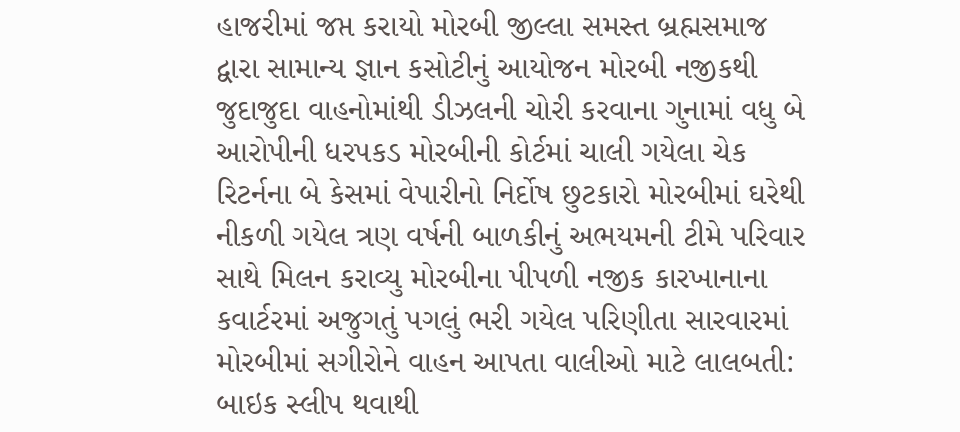હાજરીમાં જપ્ત કરાયો મોરબી જીલ્લા સમસ્ત બ્રહ્મસમાજ દ્વારા સામાન્ય જ્ઞાન કસોટીનું આયોજન મોરબી નજીકથી જુદાજુદા વાહનોમાંથી ડીઝલની ચોરી કરવાના ગુનામાં વધુ બે આરોપીની ધરપકડ મોરબીની કોર્ટમાં ચાલી ગયેલા ચેક રિટર્નના બે કેસમાં વેપારીનો નિર્દોષ છુટકારો મોરબીમાં ઘરેથી નીકળી ગયેલ ત્રણ વર્ષની બાળકીનું અભયમની ટીમે પરિવાર સાથે મિલન કરાવ્યુ મોરબીના પીપળી નજીક કારખાનાના કવાર્ટરમાં અજુગતું પગલું ભરી ગયેલ પરિણીતા સારવારમાં મોરબીમાં સગીરોને વાહન આપતા વાલીઓ માટે લાલબતી: બાઇક સ્લીપ થવાથી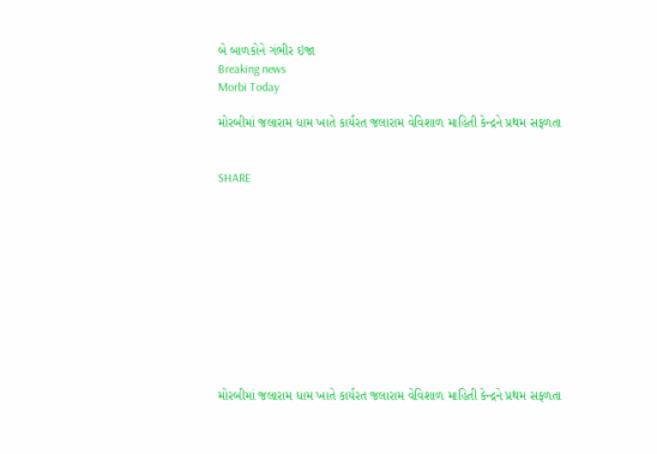બે બાળકોને ગંભીર ઇજા
Breaking news
Morbi Today

મોરબીમાં જલારામ ધામ ખાતે કાર્યરત જલારામ વેવિશાળ માહિતી કેન્દ્રને પ્રથમ સફળતા


SHARE











મોરબીમાં જલારામ ધામ ખાતે કાર્યરત જલારામ વેવિશાળ માહિતી કેન્દ્રને પ્રથમ સફળતા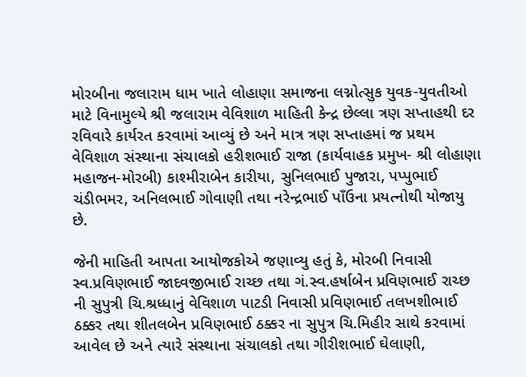મોરબીના જલારામ ધામ ખાતે લોહાણા સમાજના લગ્નોત્સુક યુવક-યુવતીઓ માટે વિનામુલ્યે શ્રી જલારામ વેવિશાળ માહિતી કેન્દ્ર છેલ્લા ત્રણ સપ્તાહથી દર રવિવારે કાર્યરત કરવામાં આવ્યું છે અને માત્ર ત્રણ સપ્તાહમાં જ પ્રથમ વેવિશાળ સંસ્થાના સંચાલકો હરીશભાઈ રાજા (કાર્યવાહક પ્રમુખ- શ્રી લોહાણા મહાજન-મોરબી) કાશ્મીરાબેન કારીયા, સુનિલભાઈ પુજારા, પપ્પુભાઈ ચંડીભમર, અનિલભાઈ ગોવાણી તથા નરેન્દ્રભાઈ પાઁઉના પ્રયત્નોથી યોજાયુ છે.

જેની માહિતી આપતા આયોજકોએ જણાવ્યુ હતું કે, મોરબી નિવાસી સ્વ.પ્રવિણભાઈ જાદવજીભાઈ રાચ્છ તથા ગં.સ્વ.હર્ષાબેન પ્રવિણભાઈ રાચ્છ ની સુપુત્રી ચિ.શ્રધ્ધાનું વેવિશાળ પાટડી નિવાસી પ્રવિણભાઈ તલખશીભાઈ ઠક્કર તથા શીતલબેન પ્રવિણભાઈ ઠક્કર ના સુપુત્ર ચિ.મિહીર સાથે કરવામાં આવેલ છે અને ત્યારે સંસ્થાના સંચાલકો તથા ગીરીશભાઈ ઘેલાણી,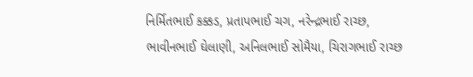નિર્મિતભાઈ કક્કડ, પ્રતાપભાઈ ચગ, નરેન્દ્રભાઈ રાચ્છ, ભાવીનભાઈ ઘેલાણી, અનિલભાઈ સોમૈયા, ચિરાગભાઈ રાચ્છ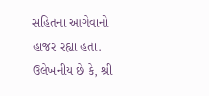સહિતના આગેવાનો હાજર રહ્યા હતા. ઉલેખનીય છે કે, શ્રી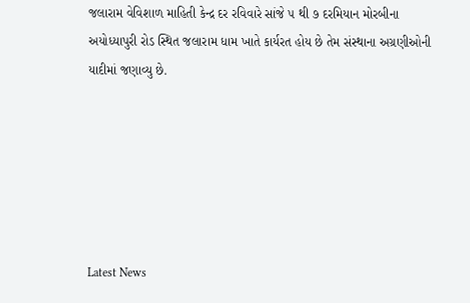જલારામ વેવિશાળ માહિતી કેન્દ્ર દર રવિવારે સાંજે ૫ થી ૭ દરમિયાન મોરબીના અયોધ્યાપુરી રોડ સ્થિત જલારામ ધામ ખાતે કાર્યરત હોય છે તેમ સંસ્થાના અગ્રણીઓની યાદીમાં જણાવ્યુ છે.






Latest News